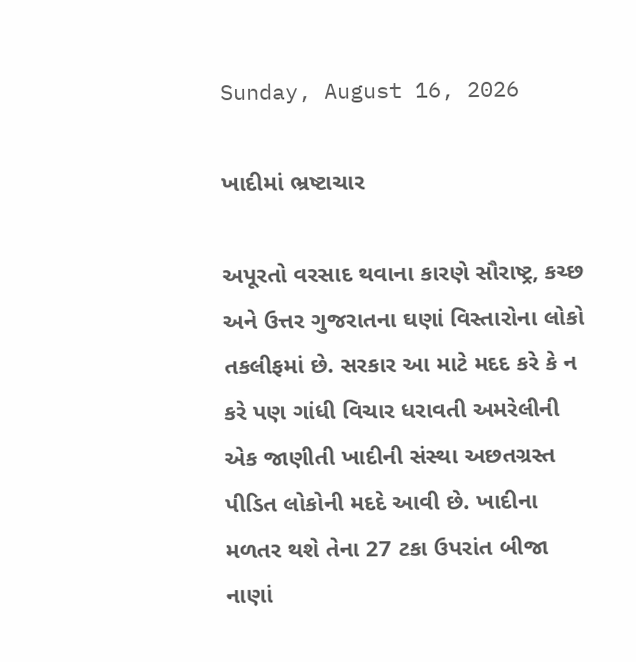Sunday, August 16, 2026

ખાદીમાં ભ્રષ્ટાચાર

અપૂરતો વરસાદ થવાના કારણે સૌરાષ્ટ્ર, કચ્છ અને ઉત્તર ગુજરાતના ઘણાં વિસ્તારોના લોકો તકલીફમાં છે. સરકાર આ માટે મદદ કરે કે ન કરે પણ ગાંધી વિચાર ધરાવતી અમરેલીની એક જાણીતી ખાદીની સંસ્થા અછતગ્રસ્ત પીડિત લોકોની મદદે આવી છે. ખાદીના મળતર થશે તેના 27 ટકા ઉપરાંત બીજા નાણાં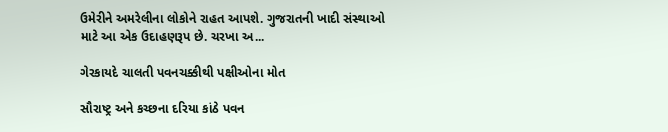ઉમેરીને અમરેલીના લોકોને રાહત આપશે. ગુજરાતની ખાદી સંસ્થાઓ માટે આ એક ઉદાહણરૂપ છે. ચરખા અ...

ગેરકાયદે ચાલતી પવનચક્કીથી પક્ષીઓના મોત

સૌરાષ્ટ્ર અને કચ્છના દરિયા કાંઠે પવન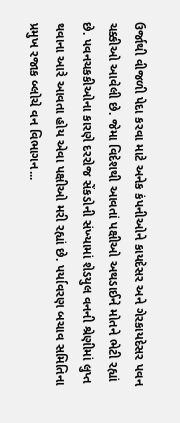ઉર્જાથી વીજળી પેદા કરવા માટે અનેક કંપનીઓને કાયદેસર અને ગેરકાયદેસર પવન ચક્કીઓ આવેલી છે. જેમા વિદેશથી આવતાં પક્ષીઓ અથડાઈને મોતને ભેટી રહ્યાં છે. પવનચકકીઓના કારણે દરરોજ સેંકડોની સંખ્‍યામાં શેડયુલ વનની શ્રેણીમાં લુપ્ત થવાના આરે આવતા હોય એવા પક્ષીઓ મરી રહ્યાં છે. પર્યાવરણ બચાવ સમિતિના પ્રમુખ રજાક બ્‍લોચે વન વિભાગન...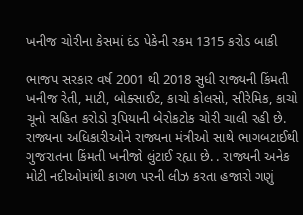ખનીજ ચોરીના કેસમાં દંડ પેકેની રકમ 1315 કરોડ બાકી

ભાજપ સરકાર વર્ષ 2001 થી 2018 સુધી રાજ્યની કિંમતી ખનીજ રેતી, માટી, બોક્સાઈટ, કાચો કોલસો, સીરેમિક, કાચો ચૂનો સહિત કરોડો રૂપિયાની બેરોકટોક ચોરી ચાલી રહી છે. રાજ્યના અધિકારીઓને રાજ્યના મંત્રીઓ સાથે ભાગબટાઈથી ગુજરાતના કિંમતી ખનીજો લુંટાઈ રહ્યા છે. . રાજ્યની અનેક મોટી નદીઓમાંથી કાગળ પરની લીઝ કરતા હજારો ગણું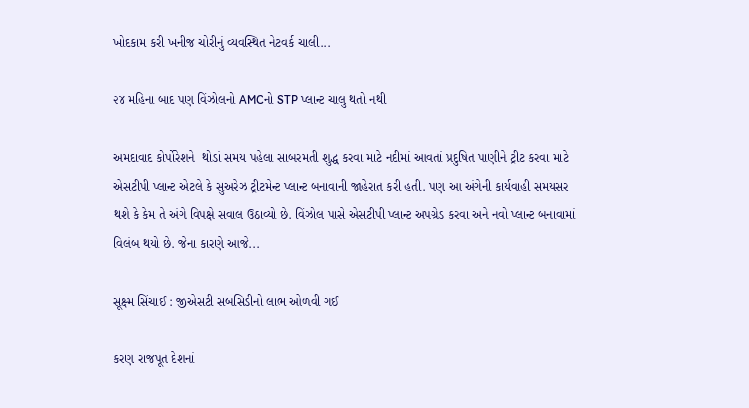ખોદકામ કરી ખનીજ ચોરીનું વ્યવસ્થિત નેટવર્ક ચાલી...

૨૪ મહિના બાદ પણ વિંઝોલનો AMCનો STP પ્લાન્ટ ચાલુ થતો નથી

અમદાવાદ કોર્પોરેશને  થોડાં સમય પહેલા સાબરમતી શુદ્ધ કરવા માટે નદીમાં આવતાં પ્રદુષિત પાણીને ટ્રીટ કરવા માટે એસટીપી પ્લાન્ટ એટલે કે સુઅરેઝ ટ્રીટમેન્ટ પ્લાન્ટ બનાવાની જાહેરાત કરી હતી. પણ આ અંગેની કાર્યવાહી સમયસર થશે કે કેમ તે અંગે વિપક્ષે સવાલ ઉઠાવ્યો છે. વિંઝોલ પાસે એસટીપી પ્લાન્ટ અપગ્રેડ કરવા અને નવો પ્લાન્ટ બનાવામાં વિલંબ થયો છે. જેના કારણે આજે...

સૂક્ષ્મ સિંચાઈ : જીએસટી સબસિડીનો લાભ ઓળવી ગઈ

કરણ રાજપૂત દેશનાં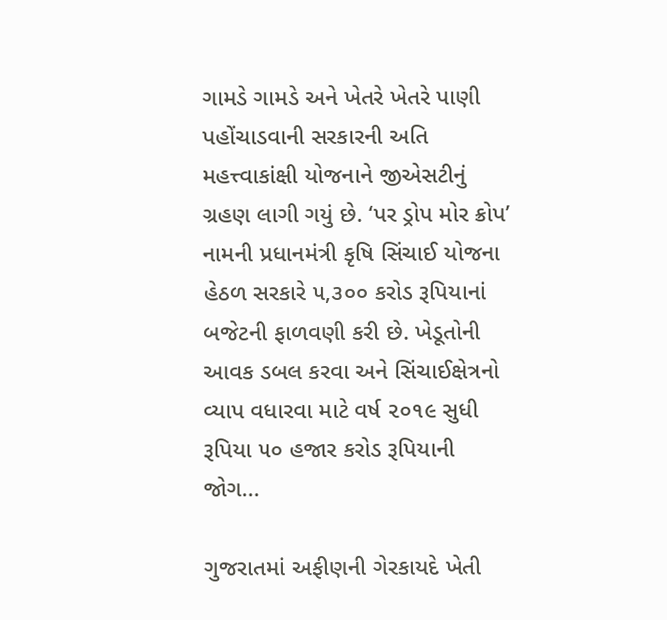ગામડે ગામડે અને ખેતરે ખેતરે પાણી પહોંચાડવાની સરકારની અતિ મહત્ત્વાકાંક્ષી યોજનાને જીએસટીનું ગ્રહણ લાગી ગયું છે. ‘પર ડ્રોપ મોર ક્રોપ’ નામની પ્રધાનમંત્રી કૃષિ સિંચાઈ યોજના હેઠળ સરકારે ૫,૩૦૦ કરોડ રૂપિયાનાં બજેટની ફાળવણી કરી છે. ખેડૂતોની આવક ડબલ કરવા અને સિંચાઈક્ષેત્રનો વ્યાપ વધારવા માટે વર્ષ ૨૦૧૯ સુધી રૂપિયા ૫૦ હજાર કરોડ રૂપિયાની જોગ...

ગુજરાતમાં અફીણની ગેરકાયદે ખેતી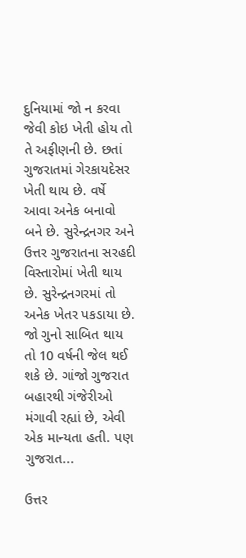દુનિયામાં જો ન કરવા જેવી કોઇ ખેતી હોય તો તે અફીણની છે. છતાં ગુજરાતમાં ગેરકાયદેસર ખેતી થાય છે. વર્ષે આવા અનેક બનાવો બને છે. સુરેન્દ્રનગર અને ઉત્તર ગુજરાતના સરહદી વિસ્તારોમાં ખેતી થાય છે. સુરેન્દ્રનગરમાં તો અનેક ખેતર પકડાયા છે. જો ગુનો સાબિત થાય તો 10 વર્ષની જેલ થઈ શકે છે. ગાંજો ગુજરાત બહારથી ગંજેરીઓ મંગાવી રહ્યાં છે, એવી એક માન્યતા હતી. પણ ગુજરાત...

ઉત્તર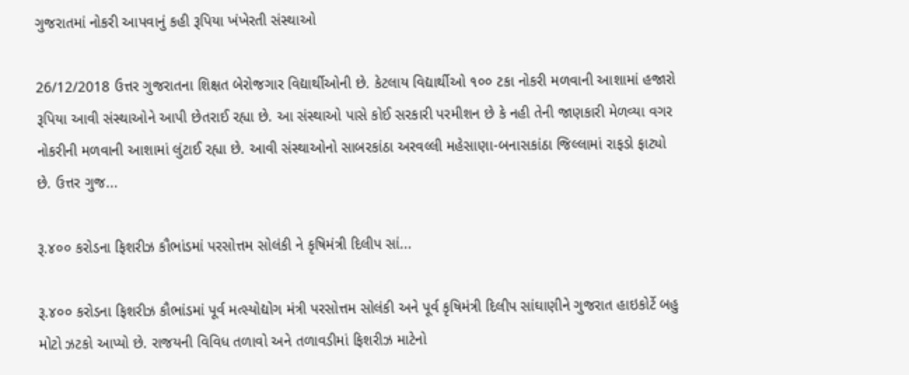ગુજરાતમાં નોકરી આપવાનું કહી રૂપિયા ખંખેરતી સંસ્થાઓ

26/12/2018 ઉત્તર ગુજરાતના શિક્ષત બેરોજગાર વિદ્યાર્થીઓની છે. કેટલાય વિદ્યાર્થીઓ ૧૦૦ ટકા નોકરી મળવાની આશામાં હજારો રૂપિયા આવી સંસ્થાઓને આપી છેતરાઈ રહ્યા છે. આ સંસ્થાઓ પાસે કોઈ સરકારી પરમીશન છે કે નહી તેની જાણકારી મેળવ્યા વગર નોકરીની મળવાની આશામાં લુંટાઈ રહ્યા છે. આવી સંસ્થાઓનો સાબરકાંઠા અરવલ્લી મહેસાણા-બનાસકાંઠા જિલ્લામાં રાફડો ફાટ્યો છે. ઉત્તર ગુજ...

રૂ.૪૦૦ કરોડના ફિશરીઝ કૌભાંડમાં પરસોત્તમ સોલંકી ને કૃષિમંત્રી દિલીપ સાં...

રૂ.૪૦૦ કરોડના ફિશરીઝ કૌભાંડમાં પૂર્વ મત્સ્યોદ્યોગ મંત્રી પરસોત્તમ સોલંકી અને પૂર્વ કૃષિમંત્રી દિલીપ સાંઘાણીને ગુજરાત હાઇકોર્ટે બહુ મોટો ઝટકો આપ્યો છે. રાજયની વિવિધ તળાવો અને તળાવડીમાં ફિશરીઝ માટેનો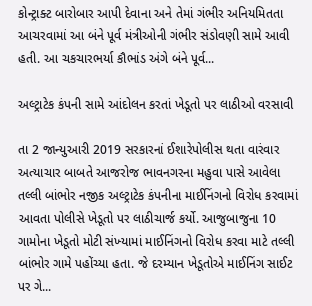કોન્ટ્રાક્ટ બારોબાર આપી દેવાના અને તેમાં ગંભીર અનિયમિતતા આચરવામાં આ બંને પૂર્વ મંત્રીઓની ગંભીર સંડોવણી સામે આવી હતી. આ ચકચારભર્યા કૌભાંડ અંગે બંને પૂર્વ...

અલ્ટ્રાટેક કંપની સામે આંદોલન કરતાં ખેડૂતો પર લાઠીઓ વરસાવી

તા 2 જાન્યુઆરી 2019 સરકારનાં ઈશારેપોલીસ થતા વારંવાર અત્‍યાચાર બાબતે આજરોજ ભાવનગરના મહુવા પાસે આવેલા તલ્‍લી બાંભોર નજીક અલ્‍ટ્રાટેક કંપનીના માઈનિંગનો વિરોધ કરવામાં આવતા પોલીસે ખેડૂતો પર લાઠીચાર્જ કર્યો. આજુબાજુના 10 ગામોના ખેડૂતો મોટી સંખ્‍યામાં માઈનિંગનો વિરોધ કરવા માટે તલ્‍લી બાંભોર ગામે પહોંચ્‍યા હતા. જે દરમ્‍યાન ખેડૂતોએ માઈનિંગ સાઈટ પર ગે...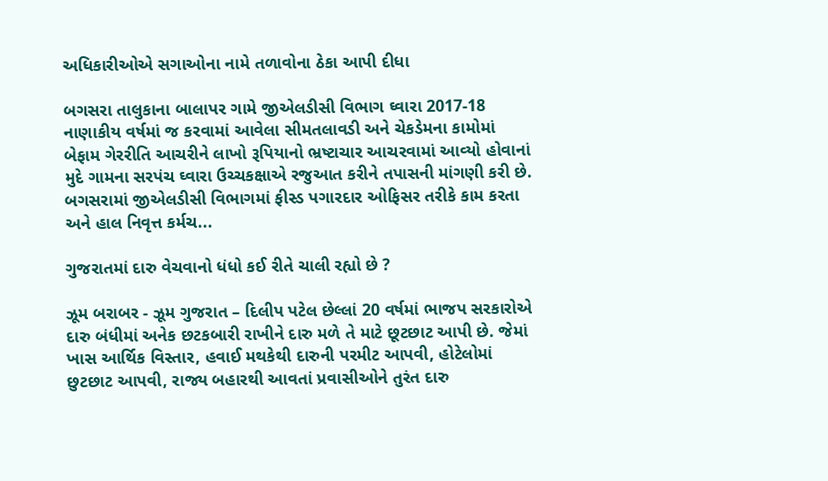અધિકારીઓએ સગાઓના નામે તળાવોના ઠેકા આપી દીધા

બગસરા તાલુકાના બાલાપર ગામે જીએલડીસી વિભાગ ઘ્‍વારા 2017-18 નાણાકીય વર્ષમાં જ કરવામાં આવેલા સીમતલાવડી અને ચેકડેમના કામોમાં બેફામ ગેરરીતિ આચરીને લાખો રૂપિયાનો ભ્રષ્‍ટાચાર આચરવામાં આવ્‍યો હોવાનાં મુદે ગામના સરપંચ ઘ્‍વારા ઉચ્‍ચકક્ષાએ રજુઆત કરીને તપાસની માંગણી કરી છે. બગસરામાં જીએલડીસી વિભાગમાં ફીસ્‍ડ પગારદાર ઓફિસર તરીકે કામ કરતા અને હાલ નિવૃત્ત કર્મચ...

ગુજરાતમાં દારુ વેચવાનો ધંધો કઈ રીતે ચાલી રહ્યો છે ?

ઝૂમ બરાબર - ઝૂમ ગુજરાત – દિલીપ પટેલ છેલ્લાં 20 વર્ષમાં ભાજપ સરકારોએ દારુ બંધીમાં અનેક છટકબારી રાખીને દારુ મળે તે માટે છૂટછાટ આપી છે. જેમાં ખાસ આર્થિક વિસ્તાર, હવાઈ મથકેથી દારુની પરમીટ આપવી, હોટેલોમાં છુટછાટ આપવી, રાજ્ય બહારથી આવતાં પ્રવાસીઓને તુરંત દારુ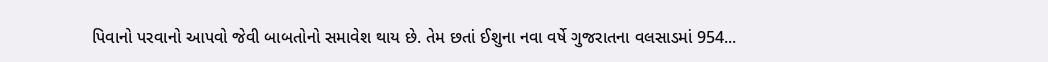પિવાનો પરવાનો આપવો જેવી બાબતોનો સમાવેશ થાય છે. તેમ છતાં ઈશુના નવા વર્ષે ગુજરાતના વલસાડમાં 954...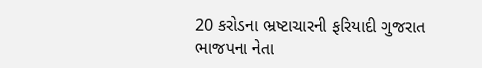20 કરોડના ભ્રષ્ટાચારની ફરિયાદી ગુજરાત ભાજપના નેતા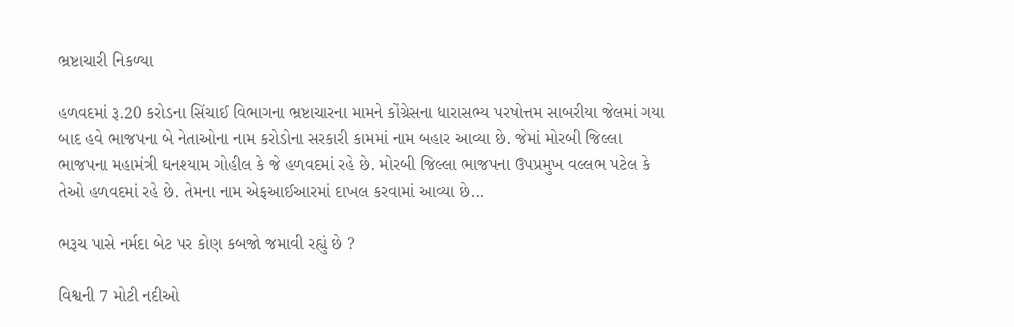ભ્રષ્ટાચારી નિકળ્યા

હળવદમાં રૂ.20 કરોડના સિંચાઈ વિભાગના ભ્રષ્ટાચારના મામને કોંગ્રેસના ધારાસભ્ય પરષોત્તમ સાબરીયા જેલમાં ગયા બાદ હવે ભાજપના બે નેતાઓના નામ કરોડોના સરકારી કામમાં નામ બહાર આવ્યા છે. જેમાં મોરબી જિલ્લા ભાજપના મહામંત્રી ઘનશ્યામ ગોહીલ કે જે હળવદમાં રહે છે. મોરબી જિલ્લા ભાજપના ઉપપ્રમુખ વલ્લભ પટેલ કે તેઓ હળવદમાં રહે છે. તેમના નામ એફઆઈઆરમાં દાખલ કરવામાં આવ્યા છે...

ભરૂચ પાસે નર્મદા બેટ પર કોણ કબજો જમાવી રહ્યું છે ?

વિશ્વની 7 મોટી નદીઓ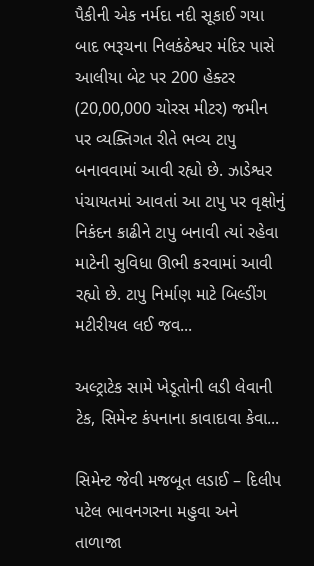પૈકીની એક નર્મદા નદી સૂકાઈ ગયા બાદ ભરૂચના નિલકંઠેશ્વર મંદિર પાસે આલીયા બેટ પર 200 હેક્ટર (20,00,000 ચોરસ મીટર) જમીન પર વ્યક્તિગત રીતે ભવ્ય ટાપુ બનાવવામાં આવી રહ્યો છે. ઝાડેશ્વર પંચાયતમાં આવતાં આ ટાપુ પર વૃક્ષોનું નિકંદન કાઢીને ટાપુ બનાવી ત્યાં રહેવા માટેની સુવિધા ઊભી કરવામાં આવી રહ્યો છે. ટાપુ નિર્માણ માટે બિલ્ડીંગ મટીરીયલ લઈ જવ...

અલ્ટ્રાટેક સામે ખેડૂતોની લડી લેવાની ટેક, સિમેન્ટ કંપનાના કાવાદાવા કેવા...

સિમેન્ટ જેવી મજબૂત લડાઈ – દિલીપ પટેલ ભાવનગરના મહુવા અને તાળાજા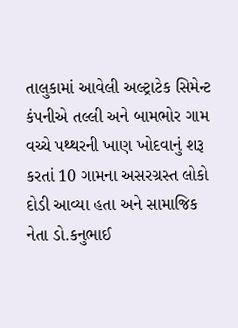તાલુકામાં આવેલી અલ્‍ટ્રાટેક સિમેન્ટ કંપનીએ તલ્લી અને બામભોર ગામ વચ્ચે પથ્થરની ખાણ ખોદવાનું શરૂ કરતાં 10 ગામના અસરગ્રસ્ત લોકો દોડી આવ્યા હતા અને સામાજિક નેતા ડો.કનુભાઈ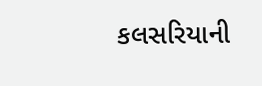કલસરિયાની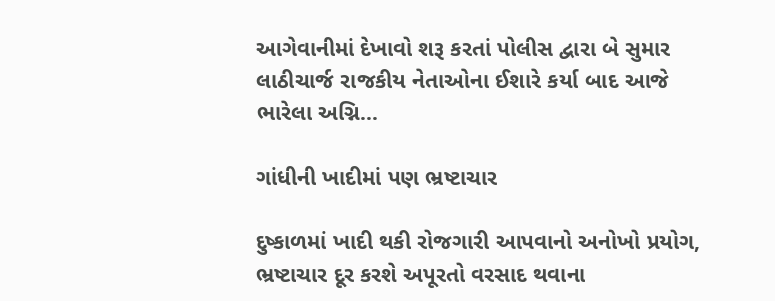આગેવાનીમાં દેખાવો શરૂ કરતાં પોલીસ દ્વારા બે સુમાર લાઠીચાર્જ રાજકીય નેતાઓના ઈશારે કર્યા બાદ આજે ભારેલા અગ્નિ...

ગાંધીની ખાદીમાં પણ ભ્રષ્ટાચાર

દુષ્કાળમાં ખાદી થકી રોજગારી આપવાનો અનોખો પ્રયોગ, ભ્રષ્ટાચાર દૂર કરશે અપૂરતો વરસાદ થવાના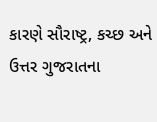કારણે સૌરાષ્ટ્ર, કચ્છ અને ઉત્તર ગુજરાતના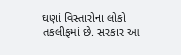ઘણાં વિસ્તારોના લોકો તકલીફમાં છે. સરકાર આ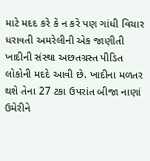માટે મદદ કરે કે ન કરે પણ ગાંધી વિચાર ધરાવતી અમરેલીની એક જાણીતી ખાદીની સંસ્થા અછતગ્રસ્ત પીડિત લોકોની મદદે આવી છે. ખાદીના મળતર થશે તેના 27 ટકા ઉપરાંત બીજા નાણાં ઉમેરીને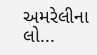અમરેલીના લો...